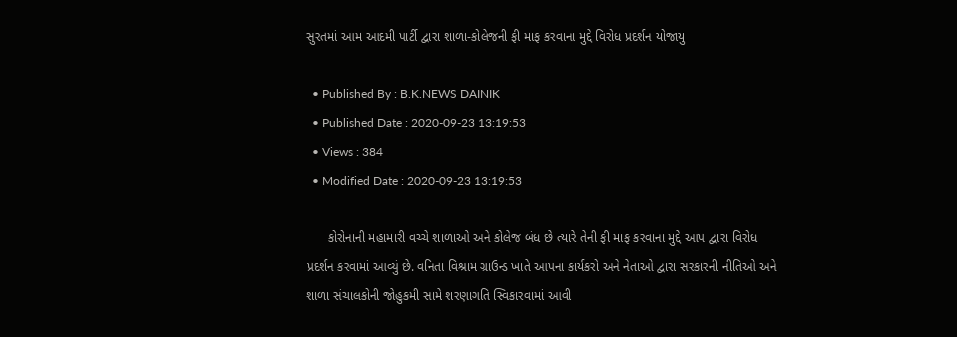સુરતમાં આમ આદમી પાર્ટી દ્વારા શાળા-કોલેજની ફી માફ કરવાના મુદ્દે વિરોધ પ્રદર્શન યોજાયુ

  • Published By : B.K.NEWS DAINIK
  • Published Date : 2020-09-23 13:19:53
  • Views : 384
  • Modified Date : 2020-09-23 13:19:53

      કોરોનાની મહામારી વચ્ચે શાળાઓ અને કોલેજ બંધ છે ત્યારે તેની ફી માફ કરવાના મુદ્દે આપ દ્વારા વિરોધ પ્રદર્શન કરવામાં આવ્યું છે. વનિતા વિશ્રામ ગ્રાઉન્ડ ખાતે આપના કાર્યકરો અને નેતાઓ દ્વારા સરકારની નીતિઓ અને શાળા સંચાલકોની જોહુકમી સામે શરણાગતિ સ્વિકારવામાં આવી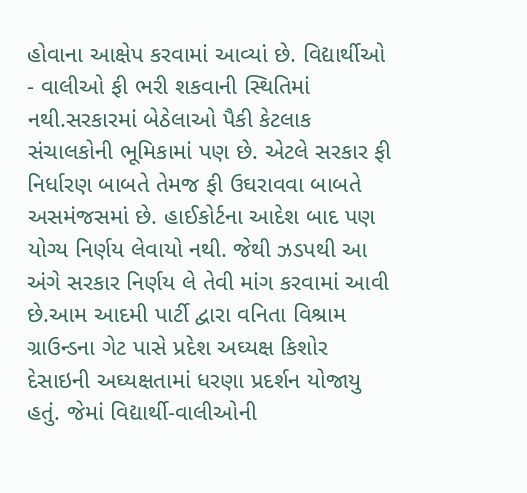હોવાના આક્ષેપ કરવામાં આવ્યાં છે. વિદ્યાર્થીઓ - વાલીઓ ફી ભરી શકવાની સ્થિતિમાં નથી.સરકારમાં બેઠેલાઓ પૈકી કેટલાક સંચાલકોની ભૂમિકામાં પણ છે. એટલે સરકાર ફી નિર્ધારણ બાબતે તેમજ ફી ઉઘરાવવા બાબતે અસમંજસમાં છે. હાઈકોર્ટના આદેશ બાદ પણ યોગ્ય નિર્ણય લેવાયો નથી. જેથી ઝડપથી આ અંગે સરકાર નિર્ણય લે તેવી માંગ કરવામાં આવી છે.આમ આદમી પાર્ટી દ્વારા વનિતા વિશ્રામ ગ્રાઉન્ડના ગેટ પાસે પ્રદેશ અઘ્યક્ષ કિશોર દેસાઇની અઘ્યક્ષતામાં ધરણા પ્રદર્શન યોજાયુ હતું. જેમાં વિદ્યાર્થી-વાલીઓની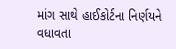માંગ સાથે હાઈકોર્ટના નિર્ણયને વધાવતા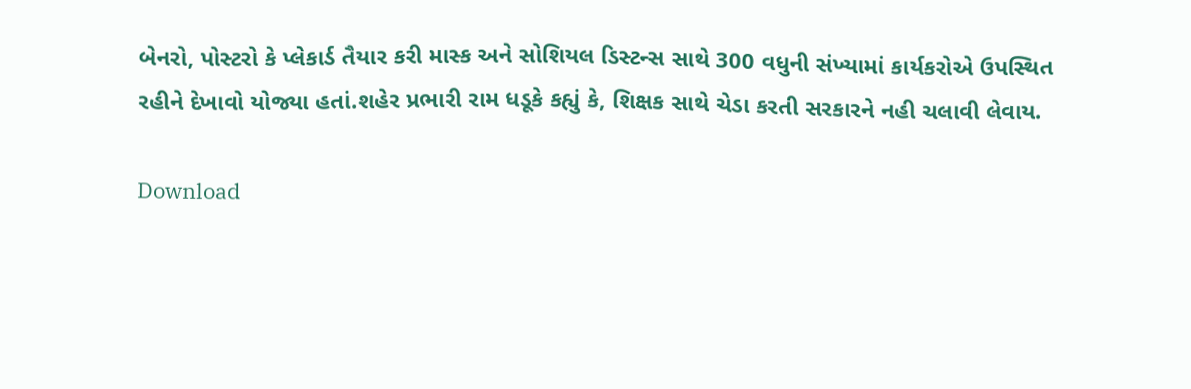બેનરો, પોસ્ટરો કે પ્લેકાર્ડ તૈયાર કરી માસ્ક અને સોશિયલ ડિસ્ટન્સ સાથે 300 વધુની સંખ્યામાં કાર્યકરોએ ઉપસ્થિત રહીને દેખાવો યોજ્યા હતાં.શહેર પ્રભારી રામ ધડૂકે કહ્યું કે, શિક્ષક સાથે ચેડા કરતી સરકારને નહી ચલાવી લેવાય.

Download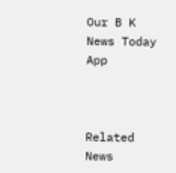Our B K News Today App



Related News